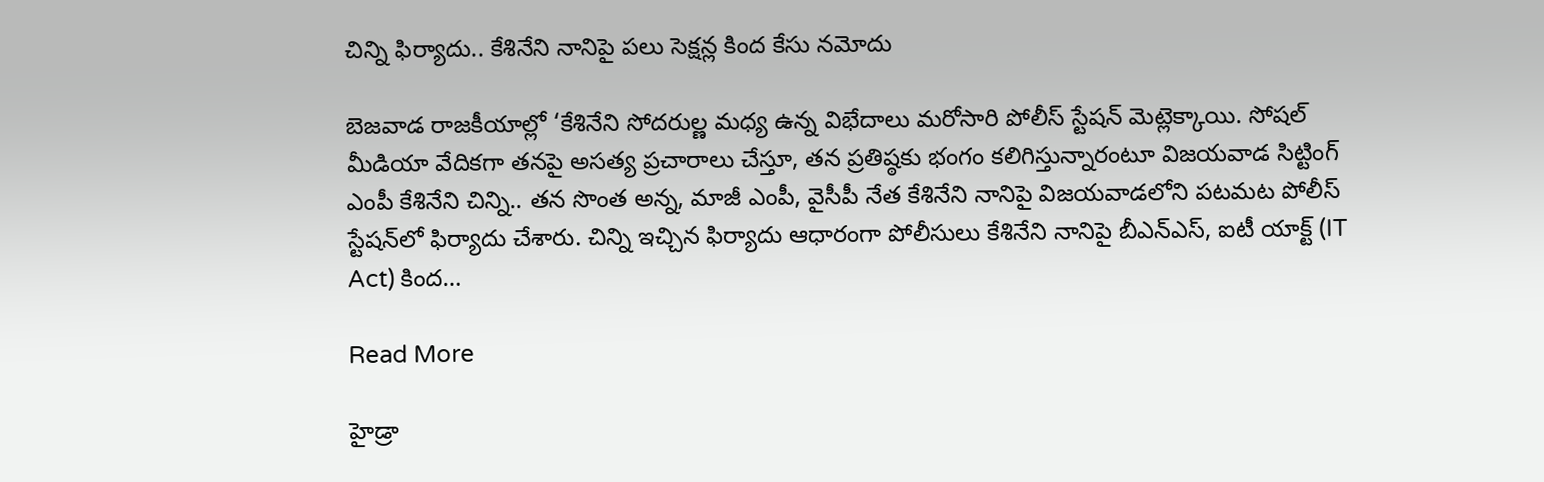చిన్ని ఫిర్యాదు.. కేశినేని నానిపై పలు సెక్షన్ల కింద కేసు నమోదు

బెజవాడ రాజకీయాల్లో ‘కేశినేని సోదరుల్ణ మధ్య ఉన్న విభేదాలు మరోసారి పోలీస్ స్టేషన్ మెట్లెక్కాయి. సోషల్ మీడియా వేదికగా తనపై అసత్య ప్రచారాలు చేస్తూ, తన ప్రతిష్ఠకు భంగం కలిగిస్తున్నారంటూ విజయవాడ సిట్టింగ్ ఎంపీ కేశినేని చిన్ని.. తన సొంత అన్న, మాజీ ఎంపీ, వైసీపీ నేత కేశినేని నానిపై విజయవాడలోని పటమట పోలీస్ స్టేషన్‌లో ఫిర్యాదు చేశారు. చిన్ని ఇచ్చిన ఫిర్యాదు ఆధారంగా పోలీసులు కేశినేని నానిపై బీఎన్‌ఎస్, ఐటీ యాక్ట్ (IT Act) కింద…

Read More

హైడ్రా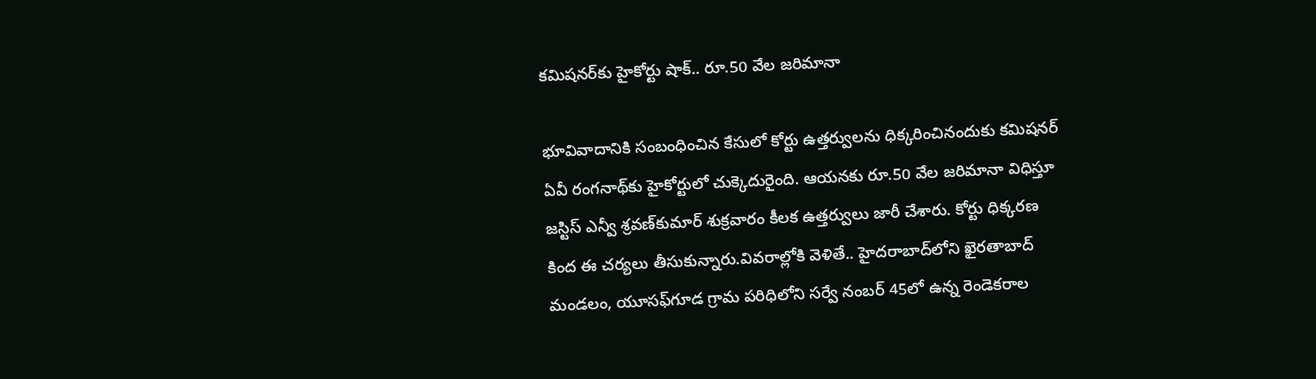కమిషనర్‌కు హైకోర్టు షాక్.. రూ.50 వేల జరిమానా

భూవివాదానికి సంబంధించిన కేసులో కోర్టు ఉత్తర్వులను ధిక్కరించినందుకు కమిషనర్ ఏవీ రంగనాథ్‌కు హైకోర్టులో చుక్కెదురైంది. ఆయనకు రూ.50 వేల జరిమానా విధిస్తూ జస్టిస్ ఎన్వీ శ్రవణ్‌కుమార్‌ శుక్రవారం కీలక ఉత్తర్వులు జారీ చేశారు. కోర్టు ధిక్కరణ కింద ఈ చర్యలు తీసుకున్నారు.వివరాల్లోకి వెళితే.. హైదరాబాద్‌లోని ఖైరతాబాద్ మండలం, యూసఫ్‌గూడ గ్రామ పరిధిలోని సర్వే నంబర్ 45లో ఉన్న రెండెకరాల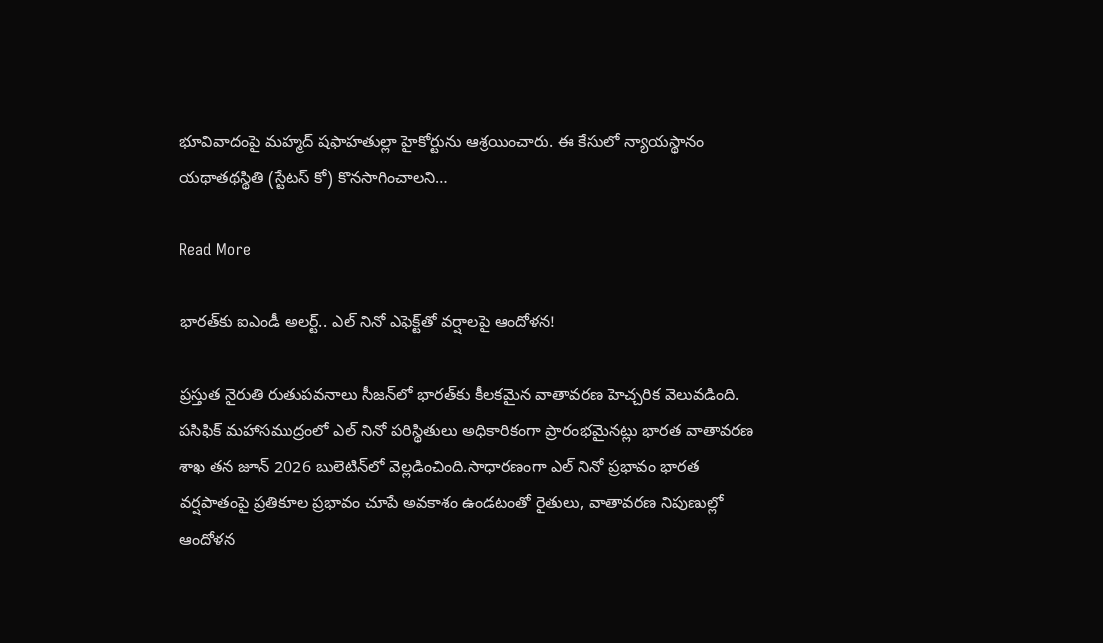భూవివాదంపై మహ్మద్ షఫాహతుల్లా హైకోర్టును ఆశ్రయించారు. ఈ కేసులో న్యాయస్థానం యథాతథస్థితి (స్టేటస్ కో) కొనసాగించాలని…

Read More

భారత్‌కు ఐఎండీ అలర్ట్‌.. ఎల్ నినో ఎఫెక్ట్‌తో వర్షాలపై ఆందోళన!

ప్రస్తుత నైరుతి రుతుపవనాలు సీజన్‌లో భారత్‌కు కీలకమైన వాతావరణ హెచ్చరిక వెలువడింది. పసిఫిక్ మహాసముద్రంలో ఎల్ నినో పరిస్థితులు అధికారికంగా ప్రారంభమైనట్లు భారత వాతావరణ శాఖ తన జూన్‌ 2026 బులెటిన్‌లో వెల్లడించింది.సాధారణంగా ఎల్ నినో ప్రభావం భారత వర్షపాతంపై ప్రతికూల ప్రభావం చూపే అవకాశం ఉండటంతో రైతులు, వాతావరణ నిపుణుల్లో ఆందోళన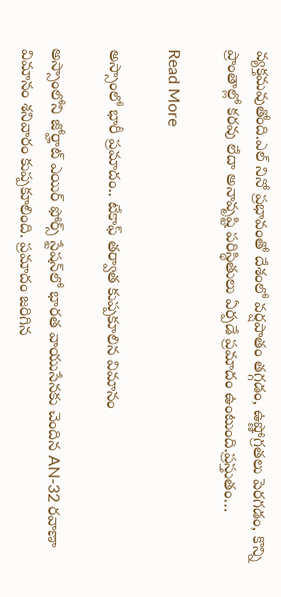వ్యక్తమవుతోంది.ఎల్ నినో ప్రభావంతో దేశంలో వర్షపాతం తగ్గడం, ఉష్ణోగ్రతలు పెరగడం, కొన్ని ప్రాంతాల్లో కరవు లేదా అనావృష్టి పరిస్థితులు ఏర్పడే ప్రమాదం ఉంటుంది.ప్రస్తుతం…

Read More

అస్సాంలో భారీ ప్రమాదం.. టేకాఫ్‌ తర్వాత కుప్పకూలిన విమానం

అస్సాంలోని జోర్హాట్ ఎయిర్ ఫోర్స్ స్టేషన్‌లో భారత వాయుసేనకు చెందిన AN-32 రవాణా విమానం శనివారం కుప్పకూలింది. ప్రమాదం జరిగిన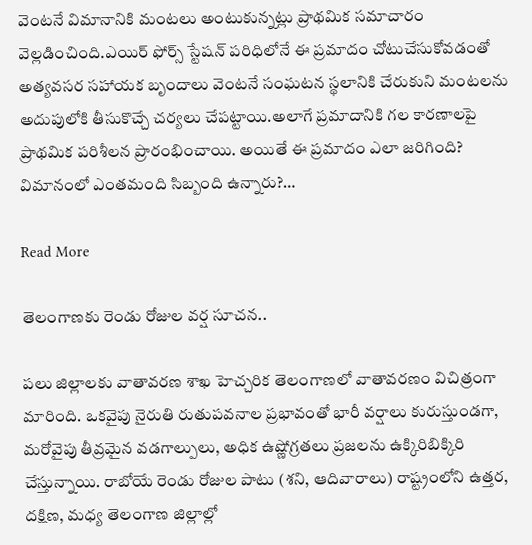వెంటనే విమానానికి మంటలు అంటుకున్నట్లు ప్రాథమిక సమాచారం వెల్లడించింది.ఎయిర్ ఫోర్స్ స్టేషన్ పరిధిలోనే ఈ ప్రమాదం చోటుచేసుకోవడంతో అత్యవసర సహాయక బృందాలు వెంటనే సంఘటన స్థలానికి చేరుకుని మంటలను అదుపులోకి తీసుకొచ్చే చర్యలు చేపట్టాయి.అలాగే ప్రమాదానికి గల కారణాలపై ప్రాథమిక పరిశీలన ప్రారంభించాయి. అయితే ఈ ప్రమాదం ఎలా జరిగింది? విమానంలో ఎంతమంది సిబ్బంది ఉన్నారు?…

Read More

తెలంగాణకు రెండు రోజుల వర్ష సూచన..

పలు జిల్లాలకు వాతావరణ శాఖ హెచ్చరిక తెలంగాణలో వాతావరణం విచిత్రంగా మారింది. ఒకవైపు నైరుతి రుతుపవనాల ప్రభావంతో భారీ వర్షాలు కురుస్తుండగా, మరోవైపు తీవ్రమైన వడగాల్పులు, అధిక ఉష్ణోగ్రతలు ప్రజలను ఉక్కిరిబిక్కిరి చేస్తున్నాయి. రాబోయే రెండు రోజుల పాటు (శని, ఆదివారాలు) రాష్ట్రంలోని ఉత్తర, దక్షిణ, మధ్య తెలంగాణ జిల్లాల్లో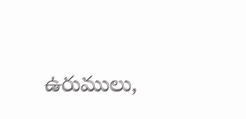ఉరుములు,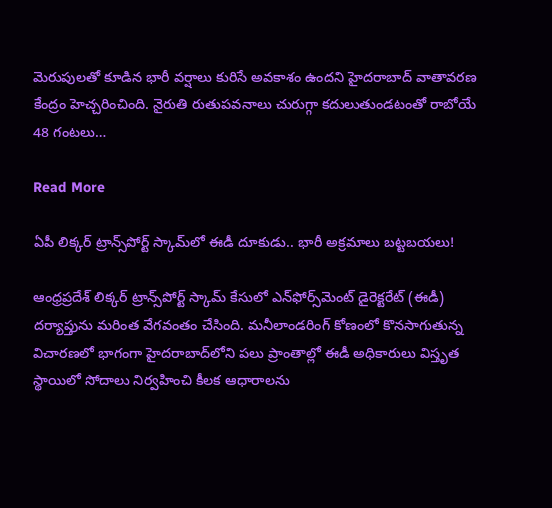మెరుపులతో కూడిన భారీ వర్షాలు కురిసే అవకాశం ఉందని హైదరాబాద్ వాతావరణ కేంద్రం హెచ్చరించింది. నైరుతి రుతుపవనాలు చురుగ్గా కదులుతుండటంతో రాబోయే 48 గంటలు…

Read More

ఏపీ లిక్కర్ ట్రాన్స్‌పోర్ట్ స్కామ్‌లో ఈడీ దూకుడు.. భారీ అక్రమాలు బట్టబయలు!

ఆంధ్రప్రదేశ్ లిక్కర్ ట్రాన్స్‌పోర్ట్ స్కామ్ కేసులో ఎన్‌ఫోర్స్‌మెంట్ డైరెక్టరేట్ (ఈడీ) దర్యాప్తును మరింత వేగవంతం చేసింది. మనీలాండరింగ్ కోణంలో కొనసాగుతున్న విచారణలో భాగంగా హైదరాబాద్‌లోని పలు ప్రాంతాల్లో ఈడీ అధికారులు విస్తృత స్థాయిలో సోదాలు నిర్వహించి కీలక ఆధారాలను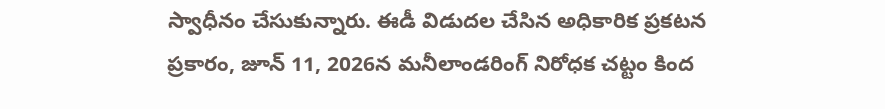స్వాధీనం చేసుకున్నారు. ఈడీ విడుదల చేసిన అధికారిక ప్రకటన ప్రకారం, జూన్‌ 11, 2026న మనీలాండరింగ్ నిరోధక చట్టం కింద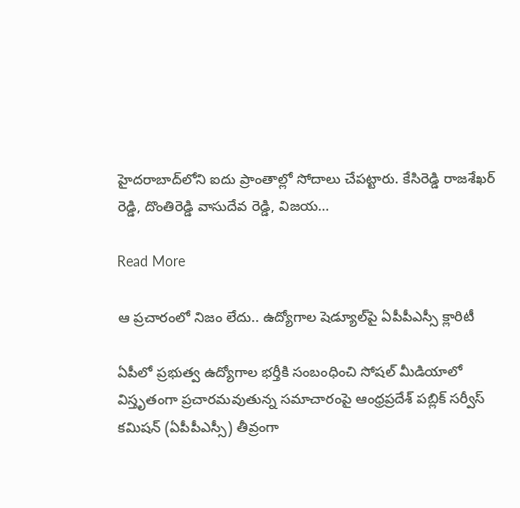హైదరాబాద్‌లోని ఐదు ప్రాంతాల్లో సోదాలు చేపట్టారు. కేసిరెడ్డి రాజశేఖర్ రెడ్డి, దొంతిరెడ్డి వాసుదేవ రెడ్డి, విజయ…

Read More

ఆ ప్రచారంలో నిజం లేదు.. ఉద్యోగాల షెడ్యూల్‌పై ఏపీపీఎస్సీ క్లారిటీ

ఏపీలో ప్రభుత్వ ఉద్యోగాల భర్తీకి సంబంధించి సోషల్ మీడియాలో విస్తృతంగా ప్రచారమవుతున్న సమాచారంపై ఆంధ్రప్రదేశ్ పబ్లిక్ సర్వీస్ కమిషన్ (ఏపీపీఎస్సీ) తీవ్రంగా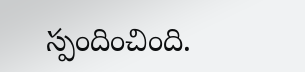స్పందించింది.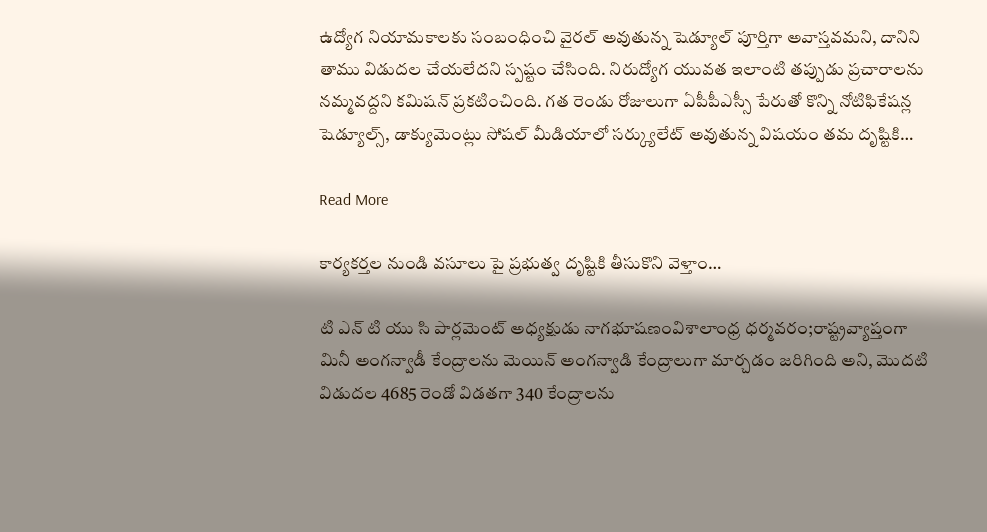ఉద్యోగ నియామకాలకు సంబంధించి వైరల్ అవుతున్న షెడ్యూల్ పూర్తిగా అవాస్తవమని, దానిని తాము విడుదల చేయలేదని స్పష్టం చేసింది. నిరుద్యోగ యువత ఇలాంటి తప్పుడు ప్రచారాలను నమ్మవద్దని కమిషన్ ప్రకటించింది. గత రెండు రోజులుగా ఏపీపీఎస్సీ పేరుతో కొన్ని నోటిఫికేషన్ల షెడ్యూల్స్, డాక్యుమెంట్లు సోషల్ మీడియాలో సర్క్యులేట్ అవుతున్న విషయం తమ దృష్టికి…

Read More

కార్యకర్తల నుండి వసూలు పై ప్రభుత్వ దృష్టికి తీసుకొని వెళ్తాం…

టి ఎన్ టి యు సి పార్లమెంట్ అధ్యక్షుడు నాగభూషణంవిశాలాంధ్ర ధర్మవరం;రాష్ట్రవ్యాప్తంగా మినీ అంగన్వాడీ కేంద్రాలను మెయిన్ అంగన్వాడి కేంద్రాలుగా మార్చడం జరిగింది అని, మొదటి విడుదల 4685 రెండో విడతగా 340 కేంద్రాలను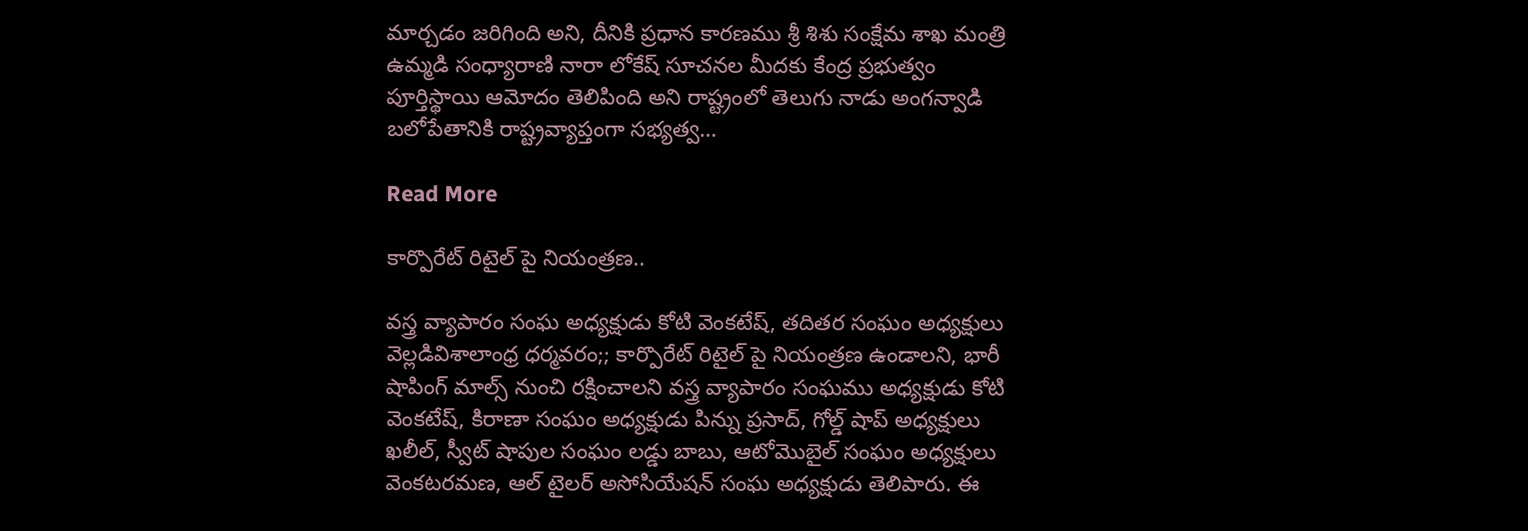మార్చడం జరిగింది అని, దీనికి ప్రధాన కారణము శ్రీ శిశు సంక్షేమ శాఖ మంత్రి ఉమ్మడి సంధ్యారాణి నారా లోకేష్ సూచనల మీదకు కేంద్ర ప్రభుత్వం పూర్తిస్థాయి ఆమోదం తెలిపింది అని రాష్ట్రంలో తెలుగు నాడు అంగన్వాడి బలోపేతానికి రాష్ట్రవ్యాప్తంగా సభ్యత్వ…

Read More

కార్పొరేట్ రిటైల్ పై నియంత్రణ..

వస్త్ర వ్యాపారం సంఘ అధ్యక్షుడు కోటి వెంకటేష్, తదితర సంఘం అధ్యక్షులు వెల్లడివిశాలాంధ్ర ధర్మవరం;; కార్పొరేట్ రిటైల్ పై నియంత్రణ ఉండాలని, భారీ షాపింగ్ మాల్స్ నుంచి రక్షించాలని వస్త్ర వ్యాపారం సంఘము అధ్యక్షుడు కోటి వెంకటేష్, కిరాణా సంఘం అధ్యక్షుడు పిన్ను ప్రసాద్, గోల్డ్ షాప్ అధ్యక్షులు ఖలీల్, స్వీట్ షాపుల సంఘం లడ్డు బాబు, ఆటోమొబైల్ సంఘం అధ్యక్షులు వెంకటరమణ, ఆల్ టైలర్ అసోసియేషన్ సంఘ అధ్యక్షుడు తెలిపారు. ఈ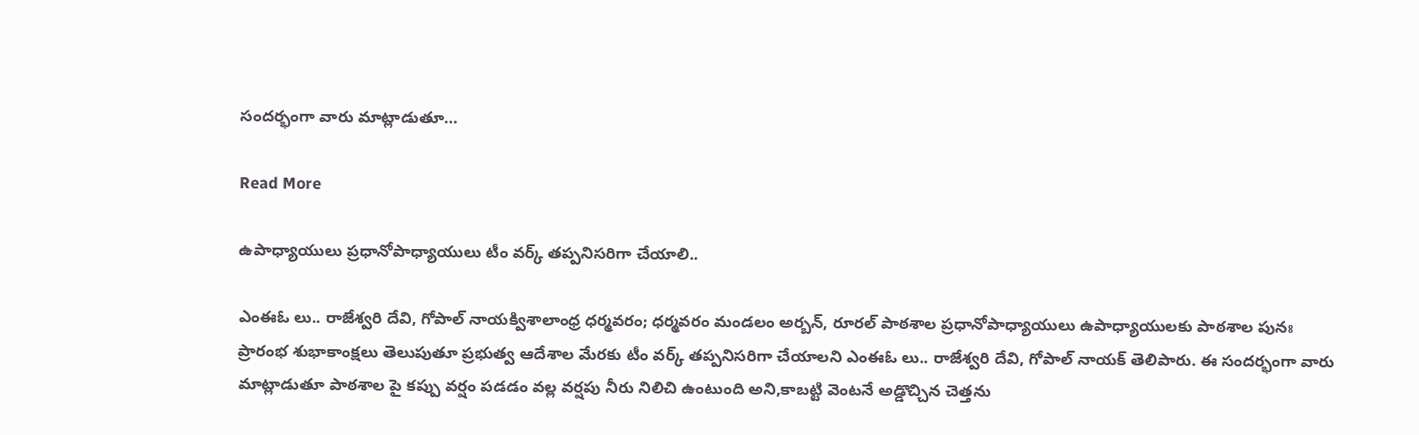సందర్భంగా వారు మాట్లాడుతూ…

Read More

ఉపాధ్యాయులు ప్రధానోపాధ్యాయులు టీం వర్క్ తప్పనిసరిగా చేయాలి..

ఎంఈఓ లు.. రాజేశ్వరి దేవి, గోపాల్ నాయక్విశాలాంధ్ర ధర్మవరం; ధర్మవరం మండలం అర్బన్, రూరల్ పాఠశాల ప్రధానోపాధ్యాయులు ఉపాధ్యాయులకు పాఠశాల పునః ప్రారంభ శుభాకాంక్షలు తెలుపుతూ ప్రభుత్వ ఆదేశాల మేరకు టీం వర్క్ తప్పనిసరిగా చేయాలని ఎంఈఓ లు.. రాజేశ్వరి దేవి, గోపాల్ నాయక్ తెలిపారు. ఈ సందర్భంగా వారు మాట్లాడుతూ పాఠశాల పై కప్పు వర్షం పడడం వల్ల వర్షపు నీరు నిలిచి ఉంటుంది అని,కాబట్టి వెంటనే అడ్డొచ్చిన చెత్తను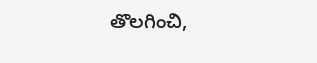తొలగించి,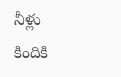నీళ్లు కిందికి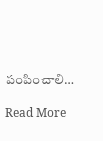పంపించాలి…

Read More